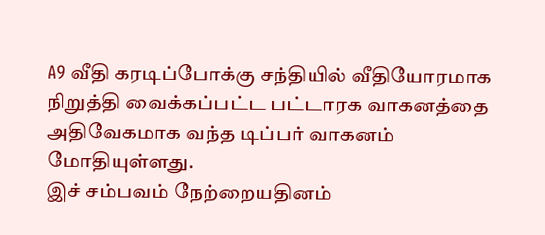A9 வீதி கரடிப்போக்கு சந்தியில் வீதியோரமாக நிறுத்தி வைக்கப்பட்ட பட்டாரக வாகனத்தை அதிவேகமாக வந்த டிப்பர் வாகனம் மோதியுள்ளது.
இச் சம்பவம் நேற்றையதினம்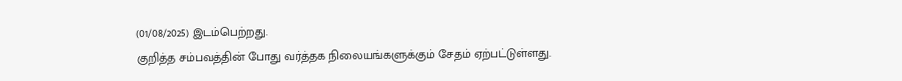(01/08/2025) இடம்பெற்றது.
குறித்த சம்பவத்தின் போது வர்த்தக நிலையங்களுக்கும் சேதம் ஏற்பட்டுள்ளது.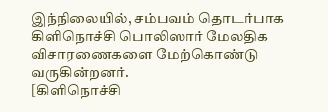இந்நிலையில், சம்பவம் தொடர்பாக கிளிநொச்சி பொலிஸார் மேலதிக விசாரணைகளை மேற்கொண்டு வருகின்றனர்.
[கிளிநொச்சி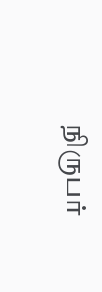நிருபர்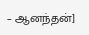– ஆனந்தன்]